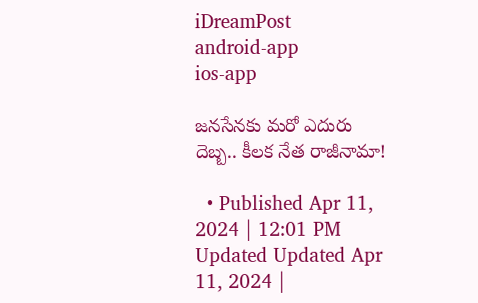iDreamPost
android-app
ios-app

జనసేనకు మరో ఎదురు దెబ్బ.. కీలక నేత రాజీనామా!

  • Published Apr 11, 2024 | 12:01 PM Updated Updated Apr 11, 2024 |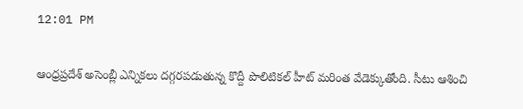12:01 PM

ఆంధ్రప్రదేశ్ అసెంబ్లీ ఎన్నికలు దగ్గరపడుతున్న కొద్దీ పొలిటికల్ హీట్ మరింత వేడెక్కుతోంది. సీటు ఆశించి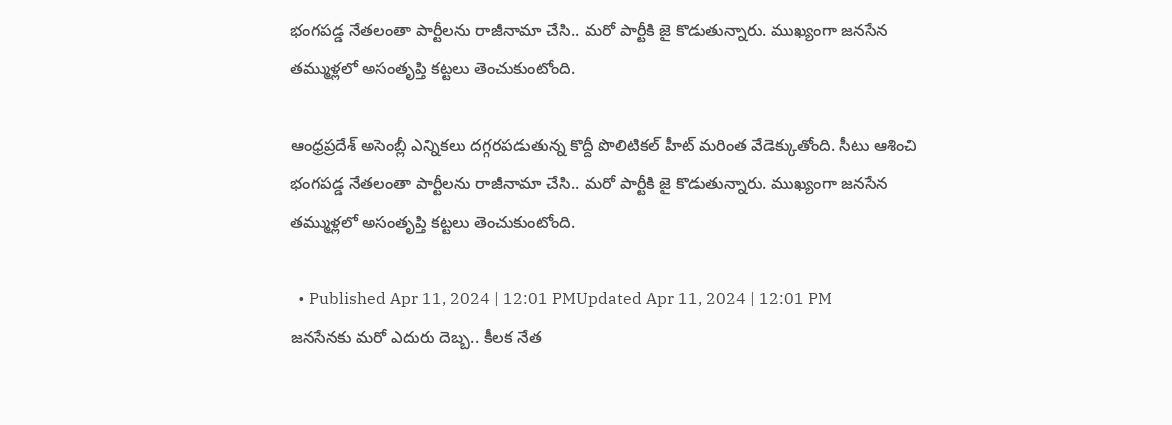భంగపడ్డ నేతలంతా పార్టీలను రాజీనామా చేసి.. మరో పార్టీకి జై కొడుతున్నారు. ముఖ్యంగా జనసేన తమ్ముళ్లలో అసంతృప్తి కట్టలు తెంచుకుంటోంది.

ఆంధ్రప్రదేశ్ అసెంబ్లీ ఎన్నికలు దగ్గరపడుతున్న కొద్దీ పొలిటికల్ హీట్ మరింత వేడెక్కుతోంది. సీటు ఆశించి భంగపడ్డ నేతలంతా పార్టీలను రాజీనామా చేసి.. మరో పార్టీకి జై కొడుతున్నారు. ముఖ్యంగా జనసేన తమ్ముళ్లలో అసంతృప్తి కట్టలు తెంచుకుంటోంది.

  • Published Apr 11, 2024 | 12:01 PMUpdated Apr 11, 2024 | 12:01 PM
జనసేనకు మరో ఎదురు దెబ్బ.. కీలక నేత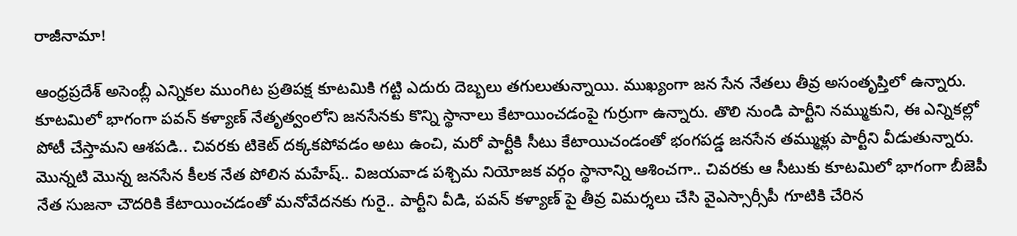రాజీనామా!

ఆంధ్రప్రదేశ్ అసెంబ్లీ ఎన్నికల ముంగిట ప్రతిపక్ష కూటమికి గట్టి ఎదురు దెబ్బలు తగులుతున్నాయి. ముఖ్యంగా జన సేన నేతలు తీవ్ర అసంతృప్తిలో ఉన్నారు. కూటమిలో భాగంగా పవన్ కళ్యాణ్ నేతృత్వంలోని జనసేనకు కొన్ని స్థానాలు కేటాయించడంపై గుర్రుగా ఉన్నారు. తొలి నుండి పార్టీని నమ్ముకుని, ఈ ఎన్నికల్లో పోటీ చేస్తామని ఆశపడి.. చివరకు టికెట్ దక్కకపోవడం అటు ఉంచి, మరో పార్టీకి సీటు కేటాయిచండంతో భంగపడ్డ జనసేన తమ్ముళ్లు పార్టీని వీడుతున్నారు. మొన్నటి మొన్న జనసేన కీలక నేత పోలిన మహేష్.. విజయవాడ పశ్చిమ నియోజక వర్గం స్థానాన్ని ఆశించగా.. చివరకు ఆ సీటుకు కూటమిలో భాగంగా బీజెపీ నేత సుజనా చౌదరికి కేటాయించడంతో మనోవేదనకు గురై.. పార్టీని వీడి, పవన్ కళ్యాణ్ పై తీవ్ర విమర్శలు చేసి వైఎస్సార్సీపీ గూటికి చేరిన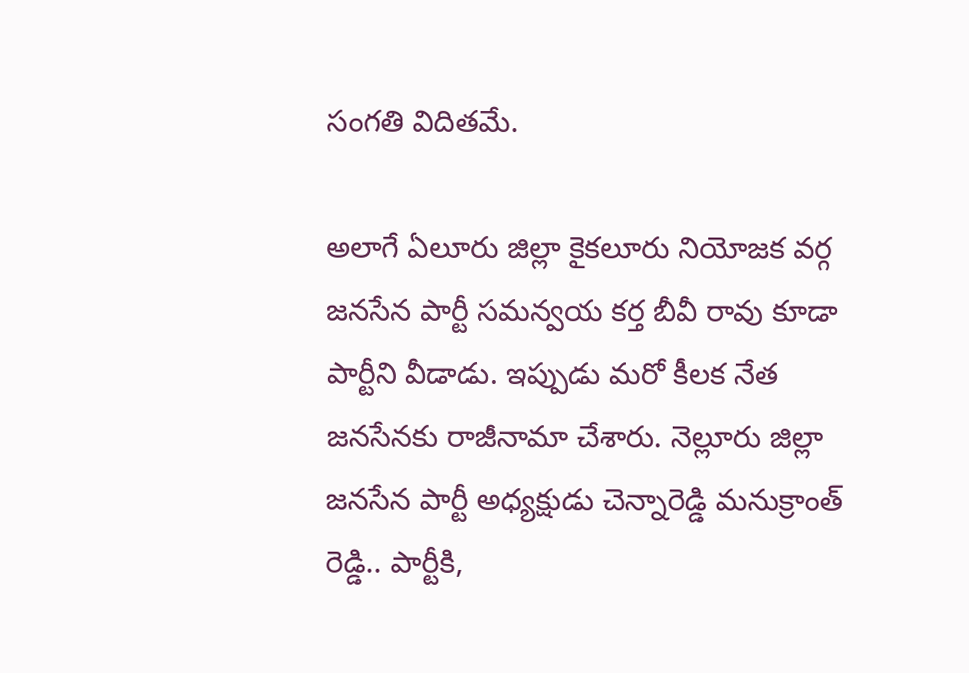సంగతి విదితమే.

అలాగే ఏలూరు జిల్లా కైకలూరు నియోజక వర్గ జనసేన పార్టీ సమన్వయ కర్త బీవీ రావు కూడా పార్టీని వీడాడు. ఇప్పుడు మరో కీలక నేత జనసేనకు రాజీనామా చేశారు. నెల్లూరు జిల్లా జనసేన పార్టీ అధ్యక్షుడు చెన్నారెడ్డి మనుక్రాంత్ రెడ్డి.. పార్టీకి,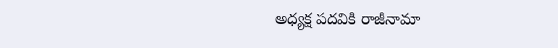అధ్యక్ష పదవికి రాజీనామా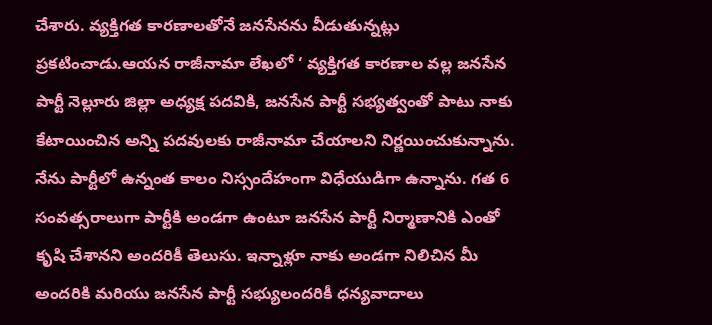చేశారు. వ్యక్తిగత కారణాలతోనే జనసేనను వీడుతున్నట్లు ప్రకటించాడు.ఆయన రాజీనామా లేఖలో ‘ వ్యక్తిగత కారణాల వల్ల జనసేన పార్టీ నెల్లూరు జిల్లా అధ్యక్ష పదవికి, జనసేన పార్టీ సభ్యత్వంతో పాటు నాకు కేటాయించిన అన్ని పదవులకు రాజీనామా చేయాలని నిర్ణయించుకున్నాను. నేను పార్టీలో ఉన్నంత కాలం నిస్సందేహంగా విధేయుడిగా ఉన్నాను. గత 6 సంవత్సరాలుగా పార్టీకి అండగా ఉంటూ జనసేన పార్టీ నిర్మాణానికి ఎంతో కృషి చేశానని అందరికీ తెలుసు. ఇన్నాళ్లూ నాకు అండగా నిలిచిన మీ అందరికి మరియు జనసేన పార్టీ సభ్యులందరికీ ధన్యవాదాలు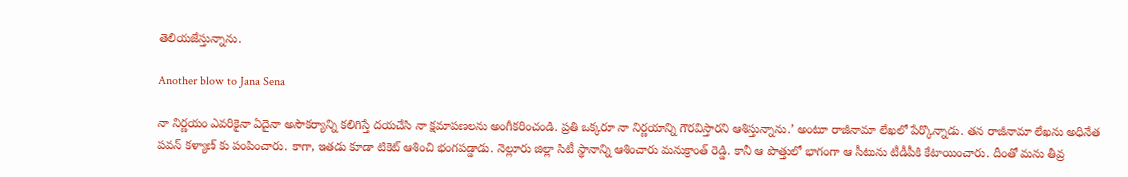తెలియజేస్తున్నాను.

Another blow to Jana Sena

నా నిర్ణయం ఎవరికైనా ఏదైనా అసౌకర్యాన్ని కలిగిస్తే దయచేసి నా క్షమాపణలను అంగీకరించండి. ప్రతి ఒక్కరూ నా నిర్ణయాన్ని గౌరవిస్తారని ఆశిస్తున్నాను.’ అంటూ రాజీనామా లేఖలో పేర్కొన్నాడు. తన రాజీనామా లేఖను అధినేత పవన్ కళ్యాణ్ కు పంపించారు. కాగా, ఇతడు కూడా టికెట్ ఆశించి భంగపడ్డాడు. నెల్లూరు జిల్లా సిటీ స్థానాన్ని ఆశించారు మనుక్రాంత్ రెడ్డి. కానీ ఆ పొత్తులో భాగంగా ఆ సీటును టీడీపీకి కేటాయించారు. దీంతో మను తీవ్ర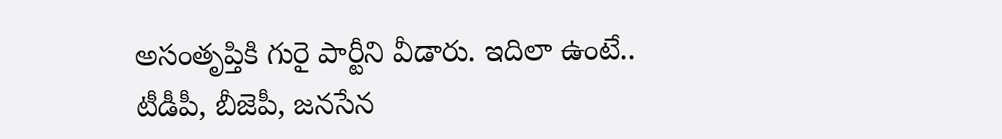అసంతృప్తికి గురై పార్టీని వీడారు. ఇదిలా ఉంటే.. టీడీపీ, బీజెపీ, జనసేన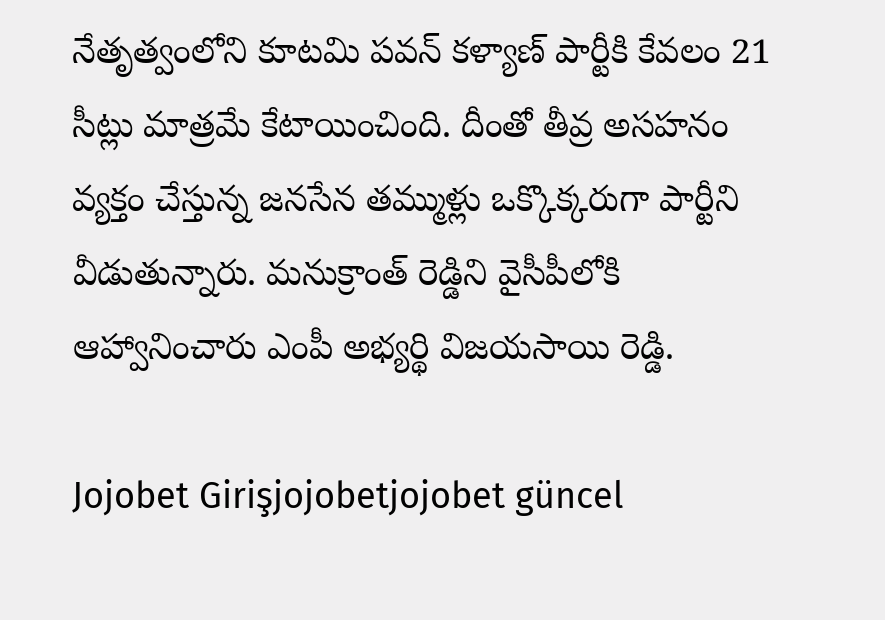నేతృత్వంలోని కూటమి పవన్ కళ్యాణ్ పార్టీకి కేవలం 21 సీట్లు మాత్రమే కేటాయించింది. దీంతో తీవ్ర అసహనం వ్యక్తం చేస్తున్న జనసేన తమ్ముళ్లు ఒక్కొక్కరుగా పార్టీని వీడుతున్నారు. మనుక్రాంత్ రెడ్డిని వైసీపీలోకి ఆహ్వానించారు ఎంపీ అభ్యర్థి విజయసాయి రెడ్డి.

Jojobet Girişjojobetjojobet güncel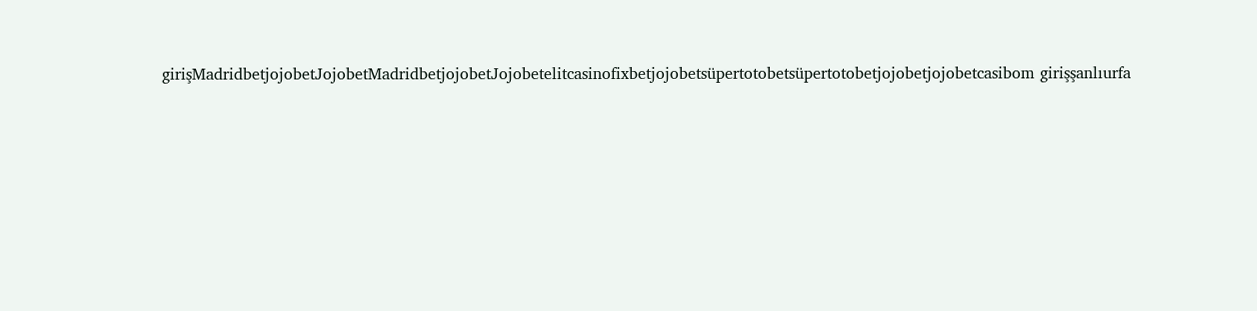girişMadridbetjojobetJojobetMadridbetjojobetJojobetelitcasinofixbetjojobetsüpertotobetsüpertotobetjojobetjojobetcasibom girişşanlıurfa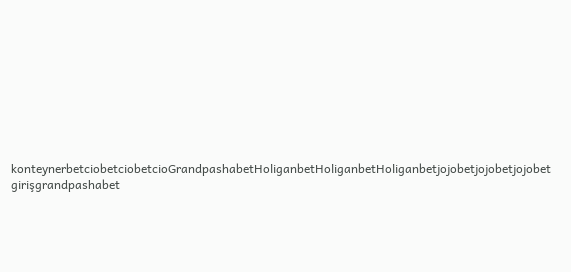konteynerbetciobetciobetcioGrandpashabetHoliganbetHoliganbetHoliganbetjojobetjojobetjojobet girişgrandpashabet